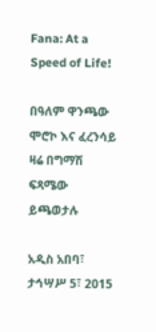Fana: At a Speed of Life!

በዓለም ዋንጫው ሞሮኮ እና ፈረንሳይ ዛሬ በግማሽ ፍጻሜው ይጫወታሉ

አዲስ አበባ፣ ታኅሣሥ 5፣ 2015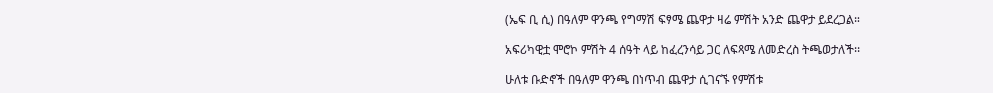(ኤፍ ቢ ሲ) በዓለም ዋንጫ የግማሽ ፍፃሜ ጨዋታ ዛሬ ምሽት አንድ ጨዋታ ይደረጋል።

አፍሪካዊቷ ሞሮኮ ምሽት 4 ሰዓት ላይ ከፈረንሳይ ጋር ለፍጻሜ ለመድረስ ትጫወታለች፡፡

ሁለቱ ቡድኖች በዓለም ዋንጫ በነጥብ ጨዋታ ሲገናኙ የምሽቱ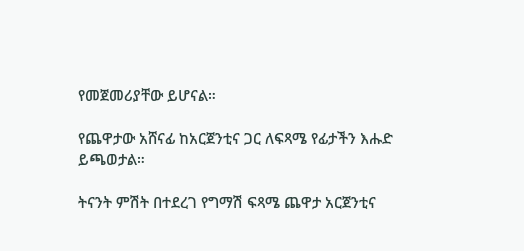የመጀመሪያቸው ይሆናል።

የጨዋታው አሸናፊ ከአርጀንቲና ጋር ለፍጻሜ የፊታችን እሑድ ይጫወታል።

ትናንት ምሽት በተደረገ የግማሽ ፍጻሜ ጨዋታ አርጀንቲና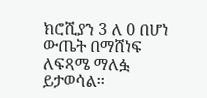ክሮሺያን 3 ለ 0 በሆነ ውጤት በማሸነፍ ለፍጻሜ ማለፏ ይታወሳል፡፡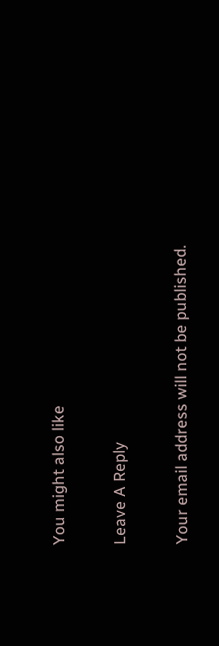You might also like

Leave A Reply

Your email address will not be published.